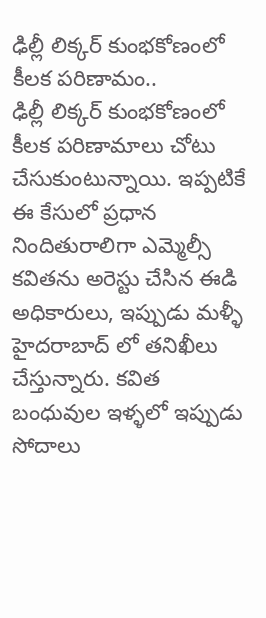ఢిల్లీ లిక్కర్ కుంభకోణంలో కీలక పరిణామం..
ఢిల్లీ లిక్కర్ కుంభకోణంలో కీలక పరిణామాలు చోటు చేసుకుంటున్నాయి. ఇప్పటికే ఈ కేసులో ప్రధాన నిందితురాలిగా ఎమ్మెల్సీ కవితను అరెస్టు చేసిన ఈడి అధికారులు, ఇప్పుడు మళ్ళీ హైదరాబాద్ లో తనిఖీలు చేస్తున్నారు. కవిత బంధువుల ఇళ్ళలో ఇప్పుడు సోదాలు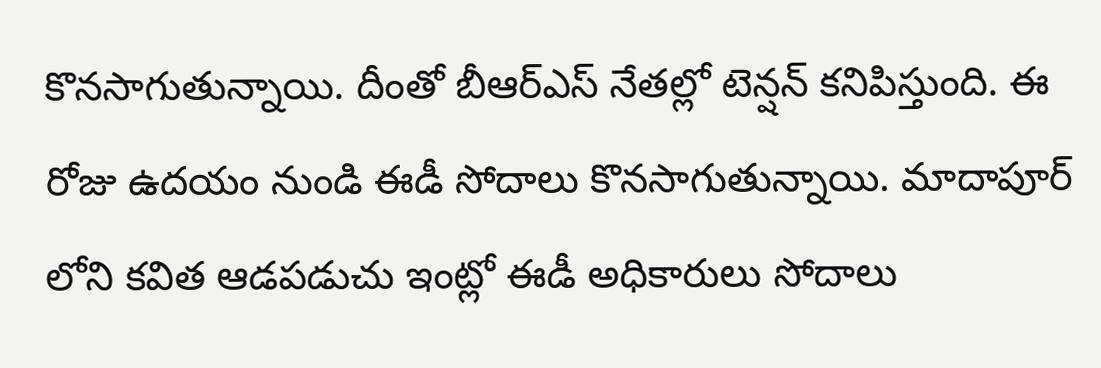కొనసాగుతున్నాయి. దీంతో బీఆర్ఎస్ నేతల్లో టెన్షన్ కనిపిస్తుంది. ఈ రోజు ఉదయం నుండి ఈడీ సోదాలు కొనసాగుతున్నాయి. మాదాపూర్ లోని కవిత ఆడపడుచు ఇంట్లో ఈడీ అధికారులు సోదాలు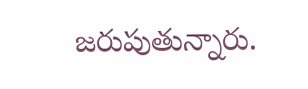జరుపుతున్నారు.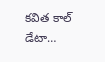కవిత కాల్ డేటా…